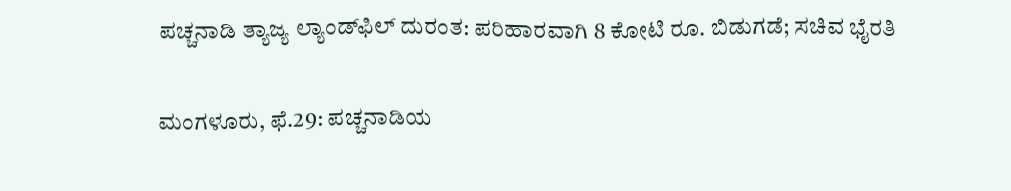ಪಚ್ಚನಾಡಿ ತ್ಯಾಜ್ಯ ಲ್ಯಾಂಡ್‌‌ಫಿಲ್‌‌‌‌ ದುರಂತ: ಪರಿಹಾರವಾಗಿ 8 ಕೋಟಿ ರೂ. ಬಿಡುಗಡೆ; ಸಚಿವ ಭೈರತಿ

ಮಂಗಳೂರು, ಫೆ.29: ಪಚ್ಚನಾಡಿಯ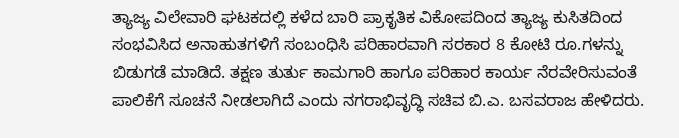ತ್ಯಾಜ್ಯ ವಿಲೇವಾರಿ ಘಟಕದಲ್ಲಿ ಕಳೆದ ಬಾರಿ ಪ್ರಾಕೃತಿಕ ವಿಕೋಪದಿಂದ ತ್ಯಾಜ್ಯ ಕುಸಿತದಿಂದ ಸಂಭವಿಸಿದ ಅನಾಹುತಗಳಿಗೆ ಸಂಬಂಧಿಸಿ ಪರಿಹಾರವಾಗಿ ಸರಕಾರ 8 ಕೋಟಿ ರೂ.ಗಳನ್ನು ಬಿಡುಗಡೆ ಮಾಡಿದೆ. ತಕ್ಷಣ ತುರ್ತು ಕಾಮಗಾರಿ ಹಾಗೂ ಪರಿಹಾರ ಕಾರ್ಯ ನೆರವೇರಿಸುವಂತೆ ಪಾಲಿಕೆಗೆ ಸೂಚನೆ ನೀಡಲಾಗಿದೆ ಎಂದು ನಗರಾಭಿವೃದ್ಧಿ ಸಚಿವ ಬಿ.ಎ. ಬಸವರಾಜ ಹೇಳಿದರು.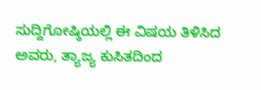ಸುದ್ದಿಗೋಷ್ಠಿಯಲ್ಲಿ ಈ ವಿಷಯ ತಿಳಿಸಿದ ಅವರು, ತ್ಯಾಜ್ಯ ಕುಸಿತದಿಂದ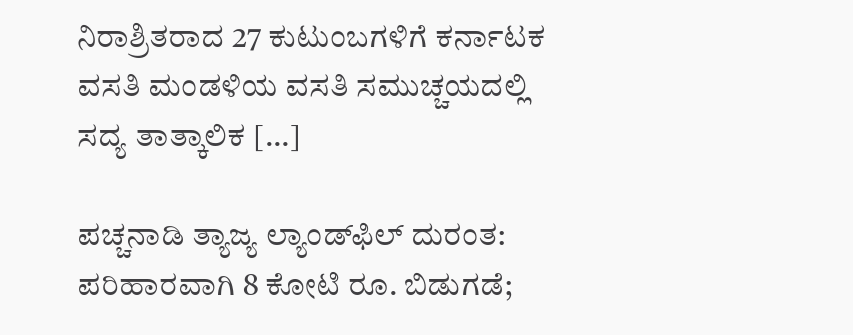ನಿರಾಶ್ರಿತರಾದ 27 ಕುಟುಂಬಗಳಿಗೆ ಕರ್ನಾಟಕ ವಸತಿ ಮಂಡಳಿಯ ವಸತಿ ಸಮುಚ್ಚಯದಲ್ಲಿ ಸದ್ಯ ತಾತ್ಕಾಲಿಕ […]

ಪಚ್ಚನಾಡಿ ತ್ಯಾಜ್ಯ ಲ್ಯಾಂಡ್‌‌ಫಿಲ್‌‌‌‌ ದುರಂತ: ಪರಿಹಾರವಾಗಿ 8 ಕೋಟಿ ರೂ. ಬಿಡುಗಡೆ;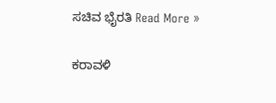ಸಚಿವ ಭೈರತಿ Read More »

ಕರಾವಳಿ